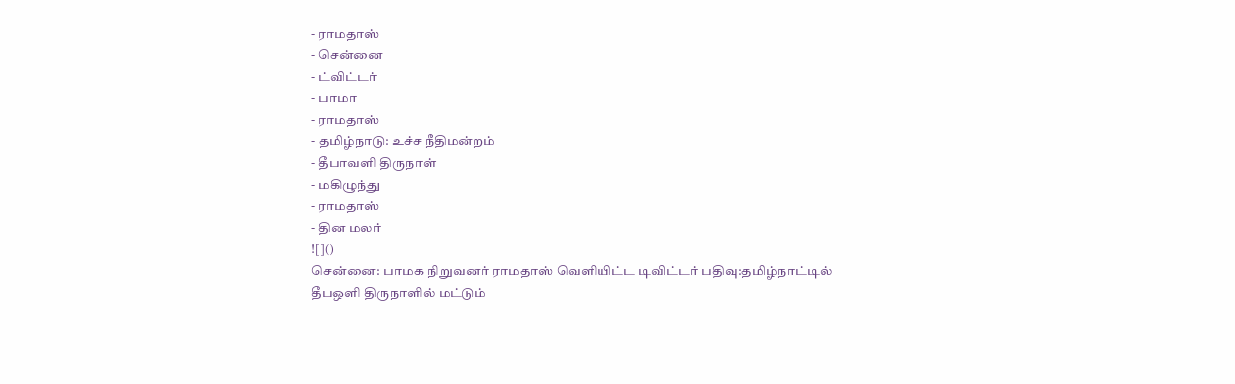- ராமதாஸ்
- சென்னை
- ட்விட்டர்
- பாமா
- ராமதாஸ்
- தமிழ்நாடு: உச்ச நீதிமன்றம்
- தீபாவளி திருநாள்
- மகிழுந்து
- ராமதாஸ்
- தின மலர்
![]()
சென்னை: பாமக நிறுவனர் ராமதாஸ் வெளியிட்ட டிவிட்டர் பதிவு:தமிழ்நாட்டில் தீபஒளி திருநாளில் மட்டும்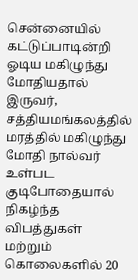சென்னையில் கட்டுப்பாடின்றி ஓடிய மகிழுந்து மோதியதால் இருவர், சத்தியமங்கலத்தில் மரத்தில் மகிழுந்து மோதி நால்வர் உள்பட குடிபோதையால் நிகழ்ந்த விபத்துகள் மற்றும் கொலைகளில் 20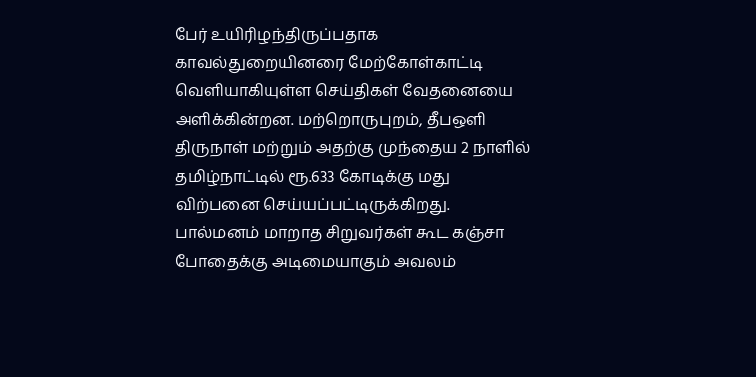பேர் உயிரிழந்திருப்பதாக காவல்துறையினரை மேற்கோள்காட்டி வெளியாகியுள்ள செய்திகள் வேதனையை அளிக்கின்றன. மற்றொருபுறம், தீபஒளி திருநாள் மற்றும் அதற்கு முந்தைய 2 நாளில் தமிழ்நாட்டில் ரூ.633 கோடிக்கு மது விற்பனை செய்யப்பட்டிருக்கிறது. பால்மனம் மாறாத சிறுவர்கள் கூட கஞ்சா போதைக்கு அடிமையாகும் அவலம்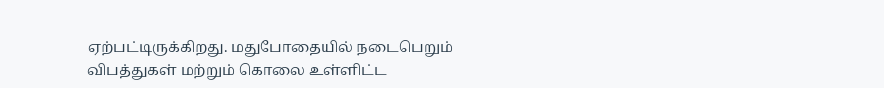ஏற்பட்டிருக்கிறது. மதுபோதையில் நடைபெறும் விபத்துகள் மற்றும் கொலை உள்ளிட்ட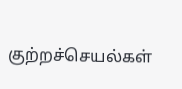குற்றச்செயல்கள்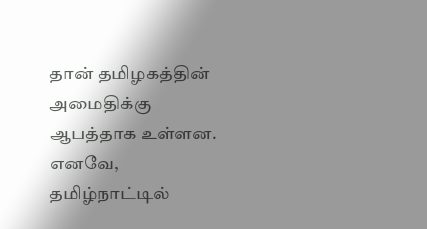தான் தமிழகத்தின் அமைதிக்கு ஆபத்தாக உள்ளன. எனவே, தமிழ்நாட்டில்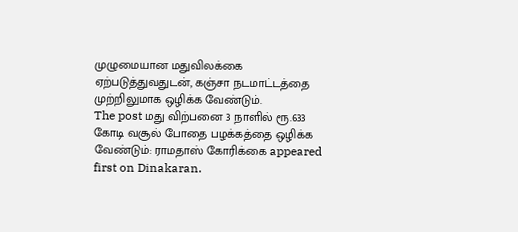முழுமையான மதுவிலக்கை ஏற்படுத்துவதுடன், கஞ்சா நடமாட்டத்தை முற்றிலுமாக ஒழிக்க வேண்டும்.
The post மது விற்பனை 3 நாளில் ரூ.633 கோடி வசூல் போதை பழக்கத்தை ஒழிக்க வேண்டும்: ராமதாஸ் கோரிக்கை appeared first on Dinakaran.